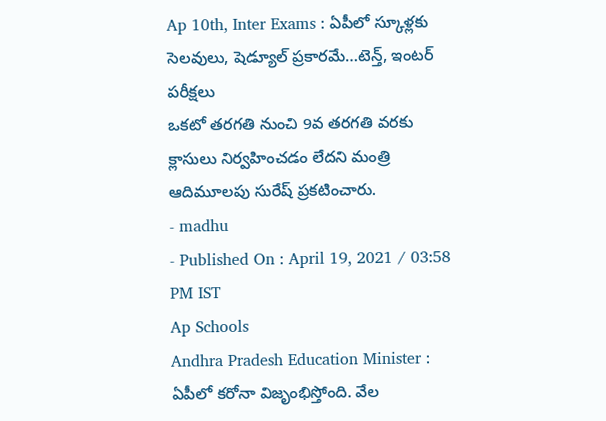Ap 10th, Inter Exams : ఏపీలో స్కూళ్లకు సెలవులు, షెడ్యూల్ ప్రకారమే…టెన్త్, ఇంటర్ పరీక్షలు
ఒకటో తరగతి నుంచి 9వ తరగతి వరకు క్లాసులు నిర్వహించడం లేదని మంత్రి ఆదిమూలపు సురేష్ ప్రకటించారు.
- madhu
- Published On : April 19, 2021 / 03:58 PM IST
Ap Schools
Andhra Pradesh Education Minister : ఏపీలో కరోనా విజృంభిస్తోంది. వేల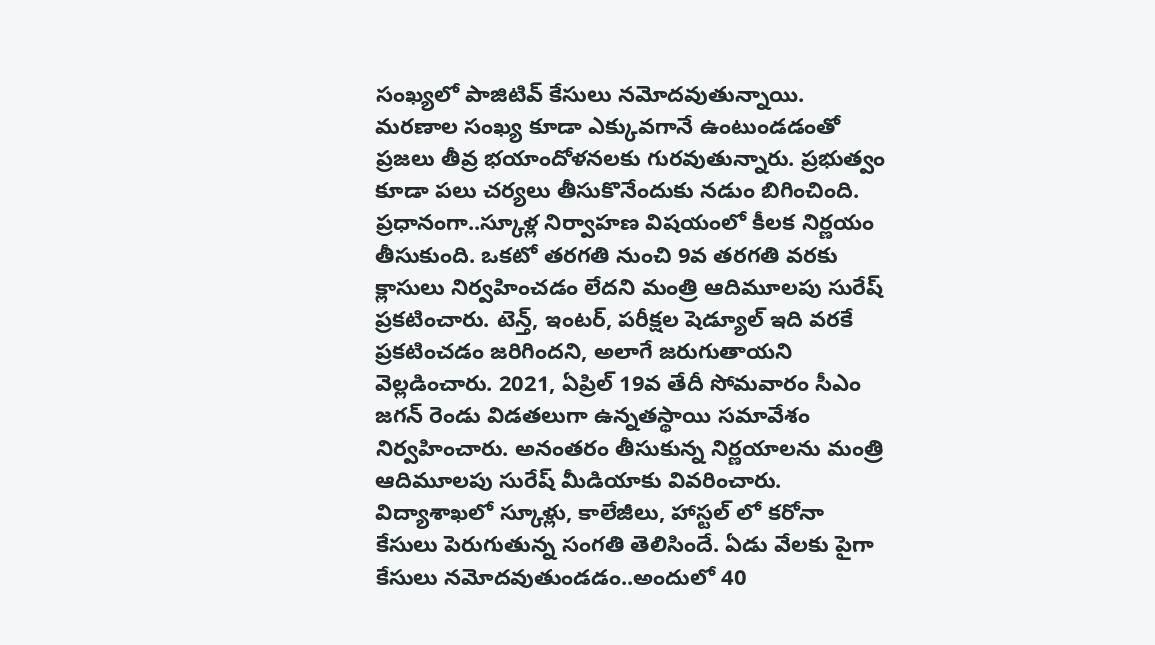సంఖ్యలో పాజిటివ్ కేసులు నమోదవుతున్నాయి. మరణాల సంఖ్య కూడా ఎక్కువగానే ఉంటుండడంతో ప్రజలు తీవ్ర భయాందోళనలకు గురవుతున్నారు. ప్రభుత్వం కూడా పలు చర్యలు తీసుకొనేందుకు నడుం బిగించింది. ప్రధానంగా..స్కూళ్ల నిర్వాహణ విషయంలో కీలక నిర్ణయం తీసుకుంది. ఒకటో తరగతి నుంచి 9వ తరగతి వరకు క్లాసులు నిర్వహించడం లేదని మంత్రి ఆదిమూలపు సురేష్ ప్రకటించారు. టెన్త్, ఇంటర్, పరీక్షల షెడ్యూల్ ఇది వరకే ప్రకటించడం జరిగిందని, అలాగే జరుగుతాయని వెల్లడించారు. 2021, ఏప్రిల్ 19వ తేదీ సోమవారం సీఎం జగన్ రెండు విడతలుగా ఉన్నతస్థాయి సమావేశం నిర్వహించారు. అనంతరం తీసుకున్న నిర్ణయాలను మంత్రి ఆదిమూలపు సురేష్ మీడియాకు వివరించారు.
విద్యాశాఖలో స్కూళ్లు, కాలేజీలు, హాస్టల్ లో కరోనా కేసులు పెరుగుతున్న సంగతి తెలిసిందే. ఏడు వేలకు పైగా కేసులు నమోదవుతుండడం..అందులో 40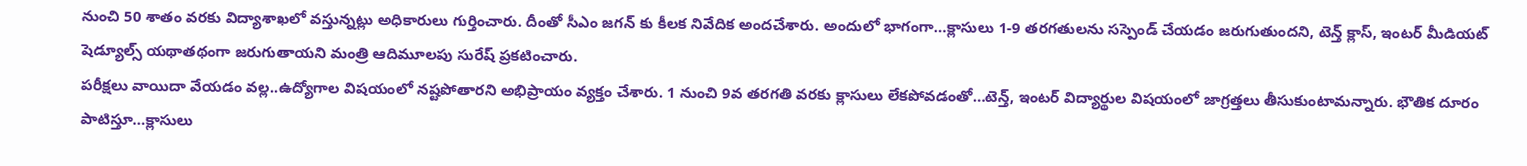నుంచి 50 శాతం వరకు విద్యాశాఖలో వస్తున్నట్లు అధికారులు గుర్తించారు. దీంతో సీఎం జగన్ కు కీలక నివేదిక అందచేశారు. అందులో భాగంగా…క్లాసులు 1-9 తరగతులను సస్పెండ్ చేయడం జరుగుతుందని, టెన్త్ క్లాస్, ఇంటర్ మీడియట్ షెడ్యూల్స్ యథాతథంగా జరుగుతాయని మంత్రి ఆదిమూలపు సురేష్ ప్రకటించారు.
పరీక్షలు వాయిదా వేయడం వల్ల..ఉద్యోగాల విషయంలో నష్టపోతారని అభిప్రాయం వ్యక్తం చేశారు. 1 నుంచి 9వ తరగతి వరకు క్లాసులు లేకపోవడంతో…టెన్త్, ఇంటర్ విద్యార్థుల విషయంలో జాగ్రత్తలు తీసుకుంటామన్నారు. భౌతిక దూరం పాటిస్తూ…క్లాసులు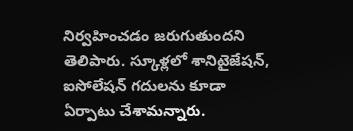నిర్వహించడం జరుగుతుందని తెలిపారు. స్కూళ్లలో శానిటైజేషన్, ఐసోలేషన్ గదులను కూడా ఏర్పాటు చేశామన్నారు.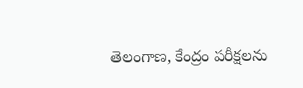తెలంగాణ, కేంద్రం పరీక్షలను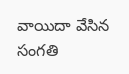వాయిదా వేసిన సంగతి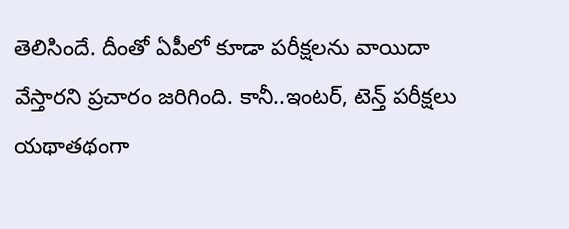తెలిసిందే. దీంతో ఏపీలో కూడా పరీక్షలను వాయిదా వేస్తారని ప్రచారం జరిగింది. కానీ..ఇంటర్, టెన్త్ పరీక్షలు యథాతథంగా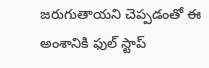జరుగుతాయని చెప్పడంతో ఈ అంశానికి ఫుల్ స్టాప్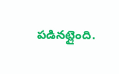పడినట్లైంది.